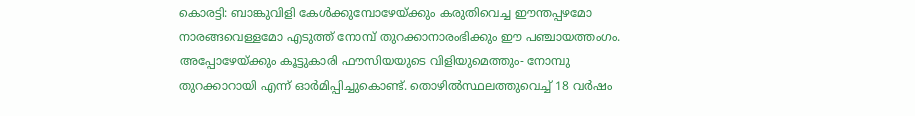കൊരട്ടി: ബാങ്കുവിളി കേൾക്കുമ്പോഴേയ്ക്കും കരുതിവെച്ച ഈന്തപ്പഴമോ നാരങ്ങവെള്ളമോ എടുത്ത് നോമ്പ് തുറക്കാനാരംഭിക്കും ഈ പഞ്ചായത്തംഗം. അപ്പോഴേയ്ക്കും കൂട്ടുകാരി ഫൗസിയയുടെ വിളിയുമെത്തും- നോമ്പു തുറക്കാറായി എന്ന് ഓർമിപ്പിച്ചുകൊണ്ട്. തൊഴിൽസ്ഥലത്തുവെച്ച് 18 വർഷം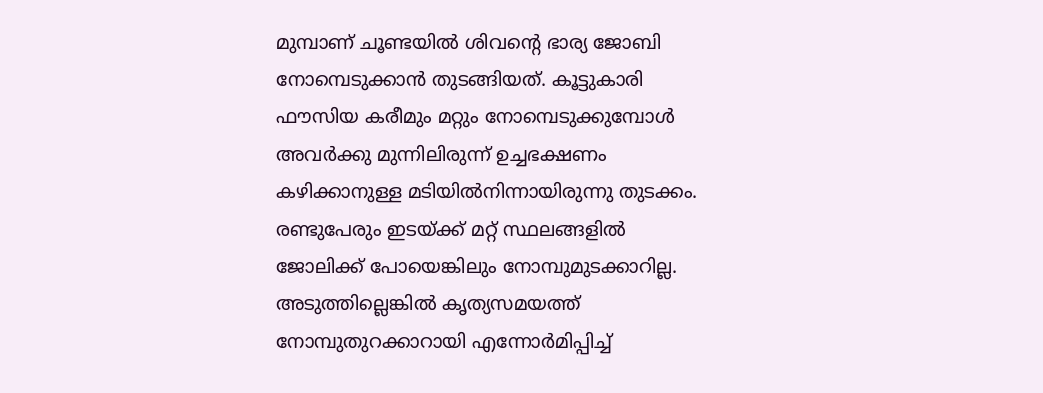മുമ്പാണ് ചൂണ്ടയിൽ ശിവന്റെ ഭാര്യ ജോബി നോമ്പെടുക്കാൻ തുടങ്ങിയത്. കൂട്ടുകാരി ഫൗസിയ കരീമും മറ്റും നോമ്പെടുക്കുമ്പോൾ അവർക്കു മുന്നിലിരുന്ന് ഉച്ചഭക്ഷണം കഴിക്കാനുള്ള മടിയിൽനിന്നായിരുന്നു തുടക്കം. രണ്ടുപേരും ഇടയ്ക്ക് മറ്റ് സ്ഥലങ്ങളിൽ ജോലിക്ക് പോയെങ്കിലും നോമ്പുമുടക്കാറില്ല. അടുത്തില്ലെങ്കിൽ കൃത്യസമയത്ത് നോമ്പുതുറക്കാറായി എന്നോർമിപ്പിച്ച്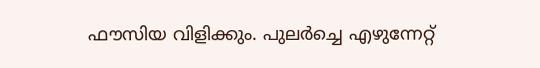ഫൗസിയ വിളിക്കും. പുലർച്ചെ എഴുന്നേറ്റ്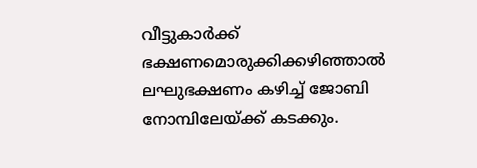വീട്ടുകാർക്ക് ഭക്ഷണമൊരുക്കിക്കഴിഞ്ഞാൽ ലഘുഭക്ഷണം കഴിച്ച് ജോബി നോമ്പിലേയ്ക്ക് കടക്കും.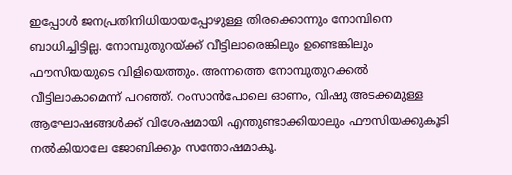ഇപ്പോൾ ജനപ്രതിനിധിയായപ്പോഴുള്ള തിരക്കൊന്നും നോമ്പിനെ ബാധിച്ചിട്ടില്ല. നോമ്പുതുറയ്ക്ക് വീട്ടിലാരെങ്കിലും ഉണ്ടെങ്കിലും ഫൗസിയയുടെ വിളിയെത്തും. അന്നത്തെ നോമ്പുതുറക്കൽ വീട്ടിലാകാമെന്ന് പറഞ്ഞ്. റംസാൻപോലെ ഓണം, വിഷു അടക്കമുള്ള ആഘോഷങ്ങൾക്ക് വിശേഷമായി എന്തുണ്ടാക്കിയാലും ഫൗസിയക്കുകൂടി നൽകിയാലേ ജോബിക്കും സന്തോഷമാകൂ.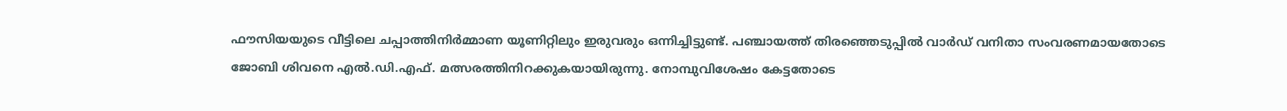ഫൗസിയയുടെ വീട്ടിലെ ചപ്പാത്തിനിർമ്മാണ യൂണിറ്റിലും ഇരുവരും ഒന്നിച്ചിട്ടുണ്ട്. പഞ്ചായത്ത് തിരഞ്ഞെടുപ്പിൽ വാർഡ് വനിതാ സംവരണമായതോടെ ജോബി ശിവനെ എൽ.ഡി.എഫ്. മത്സരത്തിനിറക്കുകയായിരുന്നു. നോമ്പുവിശേഷം കേട്ടതോടെ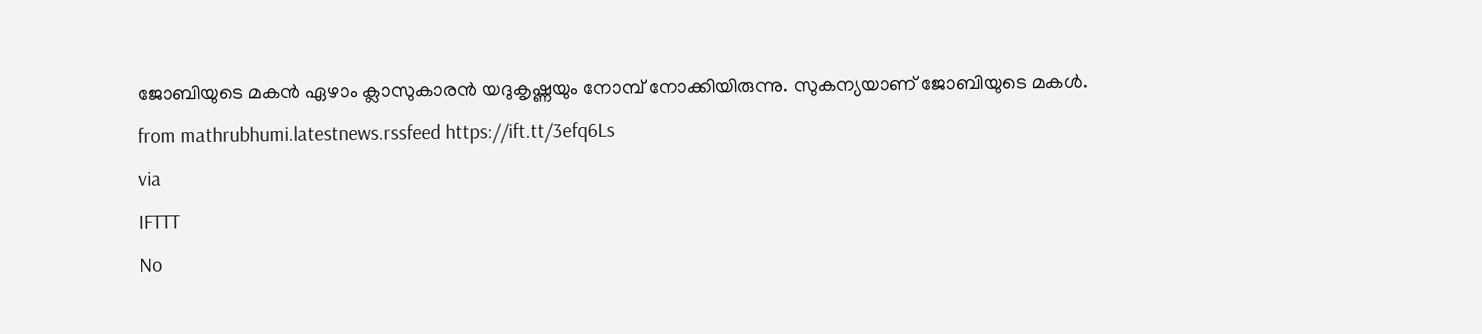ജോബിയുടെ മകൻ ഏഴാം ക്ലാസുകാരൻ യദുകൃഷ്ണയും നോമ്പ് നോക്കിയിരുന്നു. സുകന്യയാണ് ജോബിയുടെ മകൾ.
from mathrubhumi.latestnews.rssfeed https://ift.tt/3efq6Ls
via
IFTTT
No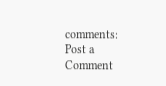comments:
Post a Comment